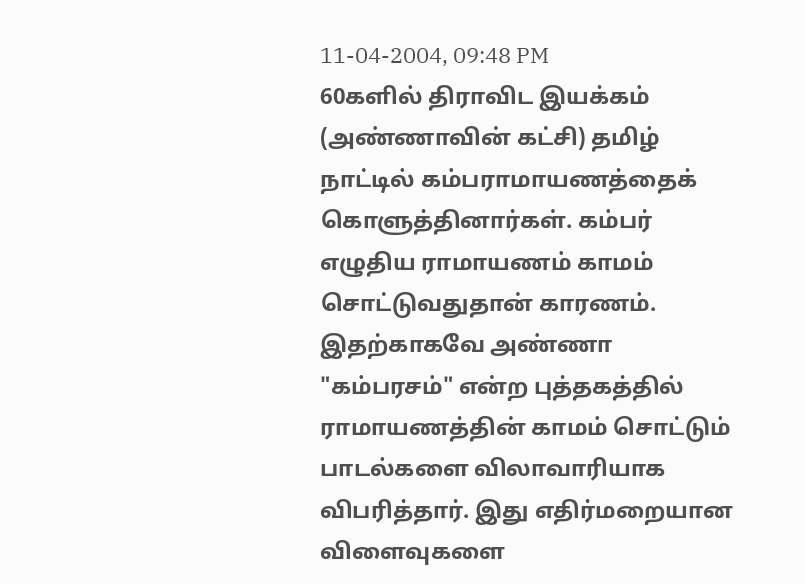11-04-2004, 09:48 PM
60களில் திராவிட இயக்கம் (அண்ணாவின் கட்சி) தமிழ் நாட்டில் கம்பராமாயணத்தைக் கொளுத்தினார்கள். கம்பர் எழுதிய ராமாயணம் காமம் சொட்டுவதுதான் காரணம். இதற்காகவே அண்ணா "கம்பரசம்" என்ற புத்தகத்தில் ராமாயணத்தின் காமம் சொட்டும் பாடல்களை விலாவாரியாக விபரித்தார். இது எதிர்மறையான விளைவுகளை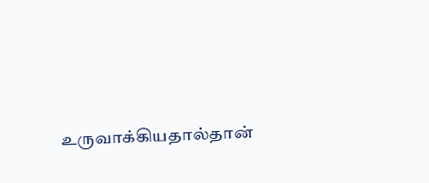உருவாக்கியதால்தான்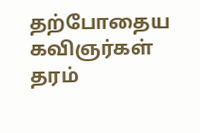தற்போதைய கவிஞர்கள் தரம்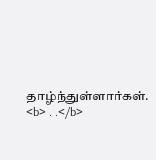தாழ்ந்துள்ளார்கள்.
<b> . .</b>